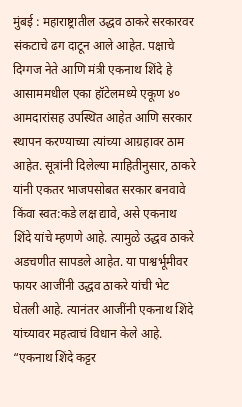मुंबई : महाराष्ट्रातील उद्धव ठाकरे सरकारवर संकटाचे ढग दाटून आले आहेत. पक्षाचे दिग्गज नेते आणि मंत्री एकनाथ शिंदे हे आसाममधील एका हॉटेलमध्ये एकूण ४० आमदारांसह उपस्थित आहेत आणि सरकार स्थापन करण्याच्या त्यांच्या आग्रहावर ठाम आहेत. सूत्रांनी दिलेल्या माहितीनुसार, ठाकरे यांनी एकतर भाजपसोबत सरकार बनवावे किंवा स्वत:कडे लक्ष द्यावे, असे एकनाथ शिंदे यांचे म्हणणे आहे. त्यामुळे उद्धव ठाकरे अडचणीत सापडले आहेत. या पाश्वर्भूमीवर फायर आजींनी उद्धव ठाकरे यांची भेट घेतली आहे. त्यानंतर आजींनी एकनाथ शिंदे यांच्यावर महत्वाचं विधान केले आहे.
“एकनाथ शिंदे कट्टर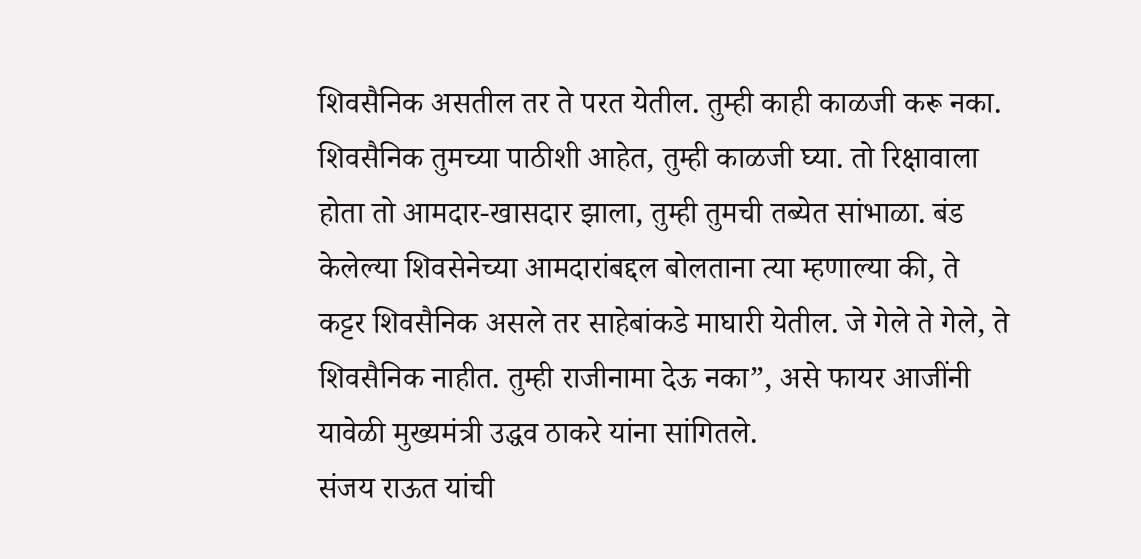शिवसैनिक असतील तर ते परत येतील. तुम्ही काही काळजी करू नका. शिवसैनिक तुमच्या पाठीशी आहेत, तुम्ही काळजी घ्या. तो रिक्षावाला होता तो आमदार-खासदार झाला, तुम्ही तुमची तब्येत सांभाळा. बंड केलेल्या शिवसेनेच्या आमदारांबद्दल बोलताना त्या म्हणाल्या की, ते कट्टर शिवसैनिक असले तर साहेबांकडे माघारी येतील. जे गेले ते गेले, ते शिवसैनिक नाहीत. तुम्ही राजीनामा देऊ नका”, असे फायर आजींनी यावेळी मुख्यमंत्री उद्धव ठाकरे यांना सांगितले.
संजय राऊत यांची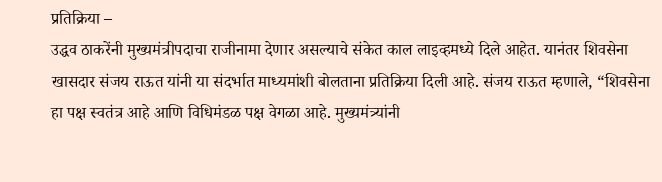प्रतिक्रिया –
उद्धव ठाकरेंनी मुख्यमंत्रीपदाचा राजीनामा देणार असल्याचे संकेत काल लाइव्हमध्ये दिले आहेत. यानंतर शिवसेना खासदार संजय राऊत यांनी या संदर्भात माध्यमांशी बोलताना प्रतिक्रिया दिली आहे. संजय राऊत म्हणाले, “शिवसेना हा पक्ष स्वतंत्र आहे आणि विधिमंडळ पक्ष वेगळा आहे. मुख्यमंत्र्यांनी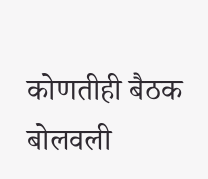कोणतीही बैठक बोलवली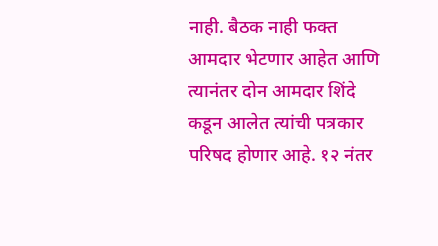नाही. बैठक नाही फक्त आमदार भेटणार आहेत आणि त्यानंतर दोन आमदार शिंदे कडून आलेत त्यांची पत्रकार परिषद होणार आहे. १२ नंतर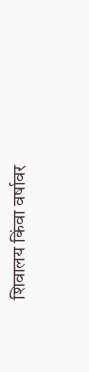शिवालय किंवा वर्षावर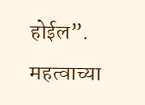होईल”.
महत्वाच्या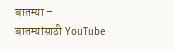बातम्या –
बातम्यांसाठी YouTube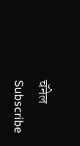चॅनेल Subscribe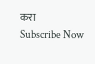करा
Subscribe Now